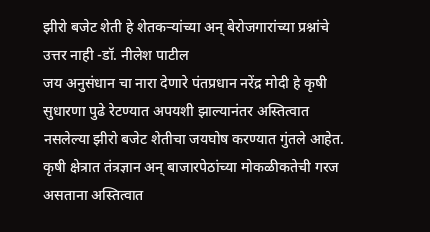झीरो बजेट शेती हे शेतकऱ्यांच्या अन् बेरोजगारांच्या प्रश्नांचे उत्तर नाही -डॉ. नीलेश पाटील
जय अनुसंधान चा नारा देणारे पंतप्रधान नरेंद्र मोदी हे कृषी सुधारणा पुढे रेटण्यात अपयशी झाल्यानंतर अस्तित्वात नसलेल्या झीरो बजेट शेतीचा जयघोष करण्यात गुंतले आहेत.
कृषी क्षेत्रात तंत्रज्ञान अन् बाजारपेठांच्या मोकळीकतेची गरज असताना अस्तित्वात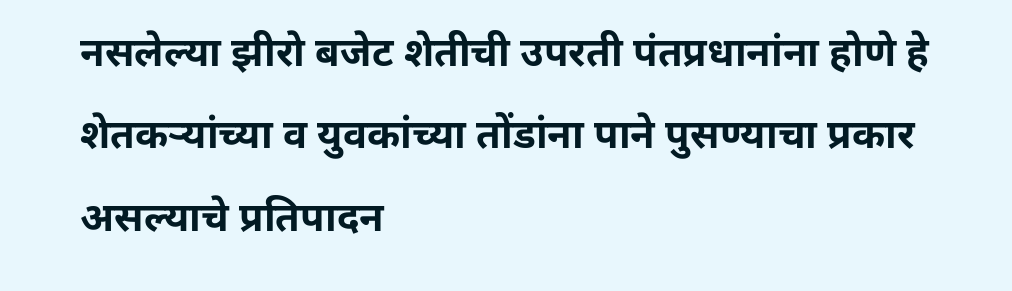नसलेल्या झीरो बजेट शेतीची उपरती पंतप्रधानांना होणे हे शेतकऱ्यांच्या व युवकांच्या तोंडांना पाने पुसण्याचा प्रकार असल्याचे प्रतिपादन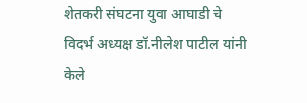शेतकरी संघटना युवा आघाडी चे विदर्भ अध्यक्ष डॉ.नीलेश पाटील यांनी केले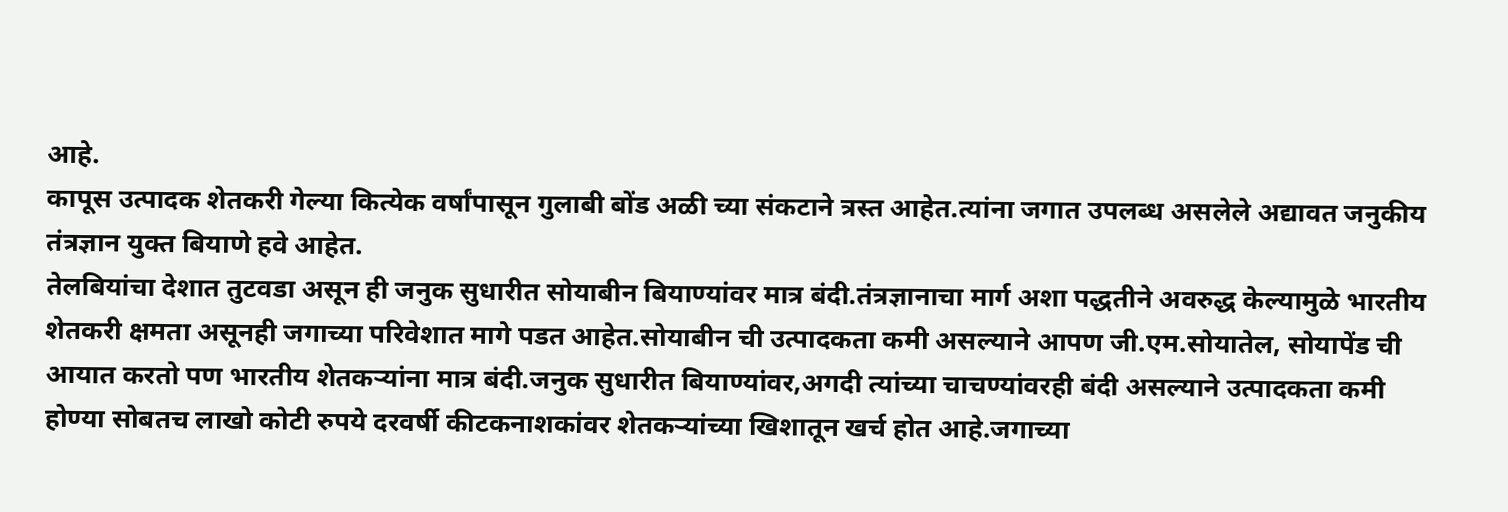आहे.
कापूस उत्पादक शेतकरी गेल्या कित्येक वर्षांपासून गुलाबी बोंड अळी च्या संकटाने त्रस्त आहेत.त्यांना जगात उपलब्ध असलेले अद्यावत जनुकीय तंत्रज्ञान युक्त बियाणे हवे आहेत.
तेलबियांचा देशात तुटवडा असून ही जनुक सुधारीत सोयाबीन बियाण्यांवर मात्र बंदी.तंत्रज्ञानाचा मार्ग अशा पद्धतीने अवरुद्ध केल्यामुळे भारतीय शेतकरी क्षमता असूनही जगाच्या परिवेशात मागे पडत आहेत.सोयाबीन ची उत्पादकता कमी असल्याने आपण जी.एम.सोयातेल, सोयापेंड ची आयात करतो पण भारतीय शेतकऱ्यांना मात्र बंदी.जनुक सुधारीत बियाण्यांवर,अगदी त्यांच्या चाचण्यांवरही बंदी असल्याने उत्पादकता कमी होण्या सोबतच लाखो कोटी रुपये दरवर्षी कीटकनाशकांवर शेतकऱ्यांच्या खिशातून खर्च होत आहे.जगाच्या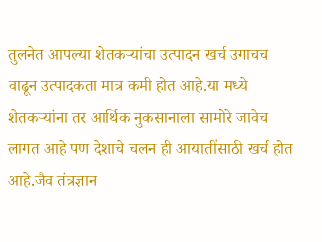तुलनेत आपल्या शेतकऱ्यांचा उत्पादन खर्च उगाचच वाढून उत्पादकता मात्र कमी होत आहे.या मध्ये शेतकऱ्यांना तर आर्थिक नुकसानाला सामोरे जावेच लागत आहे पण देशाचे चलन ही आयातींसाठी खर्च होत आहे.जैव तंत्रज्ञान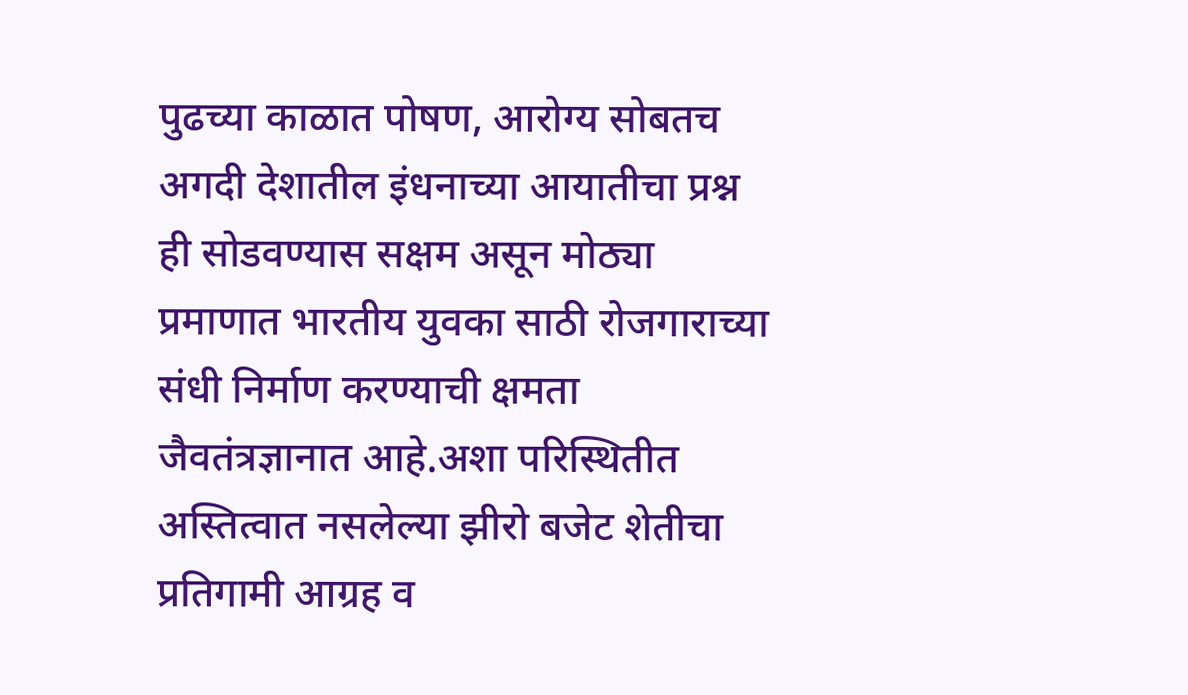पुढच्या काळात पोषण, आरोग्य सोबतच अगदी देशातील इंधनाच्या आयातीचा प्रश्न ही सोडवण्यास सक्षम असून मोठ्या प्रमाणात भारतीय युवका साठी रोजगाराच्या संधी निर्माण करण्याची क्षमता जैवतंत्रज्ञानात आहे.अशा परिस्थितीत अस्तित्वात नसलेल्या झीरो बजेट शेतीचा प्रतिगामी आग्रह व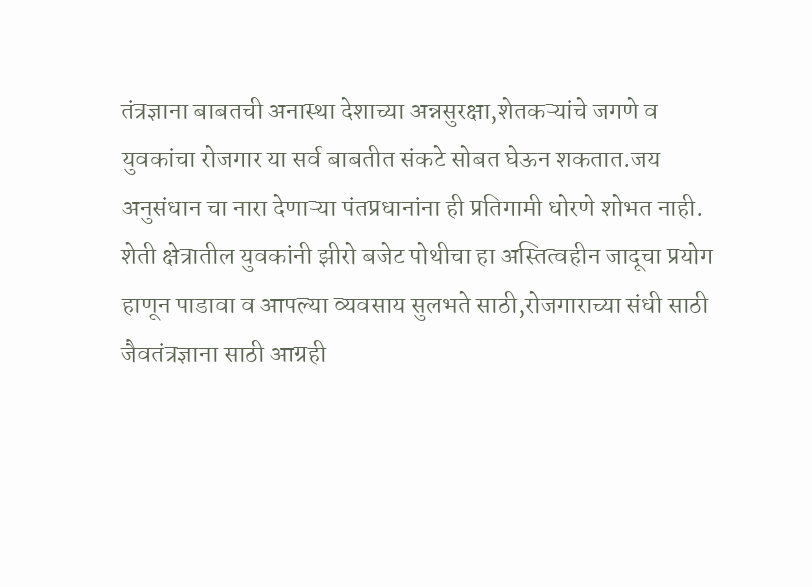तंत्रज्ञाना बाबतची अनास्था देशाच्या अन्नसुरक्षा,शेतकऱ्यांचे जगणे व युवकांचा रोजगार या सर्व बाबतीत संकटे सोबत घेऊन शकतात.जय अनुसंधान चा नारा देणाऱ्या पंतप्रधानांना ही प्रतिगामी धोरणे शोभत नाही. शेती क्षेत्रातील युवकांनी झीरो बजेट पोथीचा हा अस्तित्वहीन जादूचा प्रयोग हाणून पाडावा व आपल्या व्यवसाय सुलभते साठी,रोजगाराच्या संधी साठी जैवतंत्रज्ञाना साठी आग्रही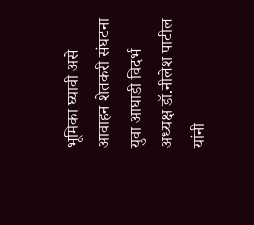भूमिका घ्यावी असे आवाहन शेतकरी संघटना युवा आघाडी विदर्भ अध्यक्ष डॉ.नीलेश पाटील यांनी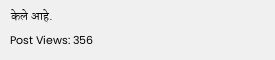केले आहे.
Post Views: 356